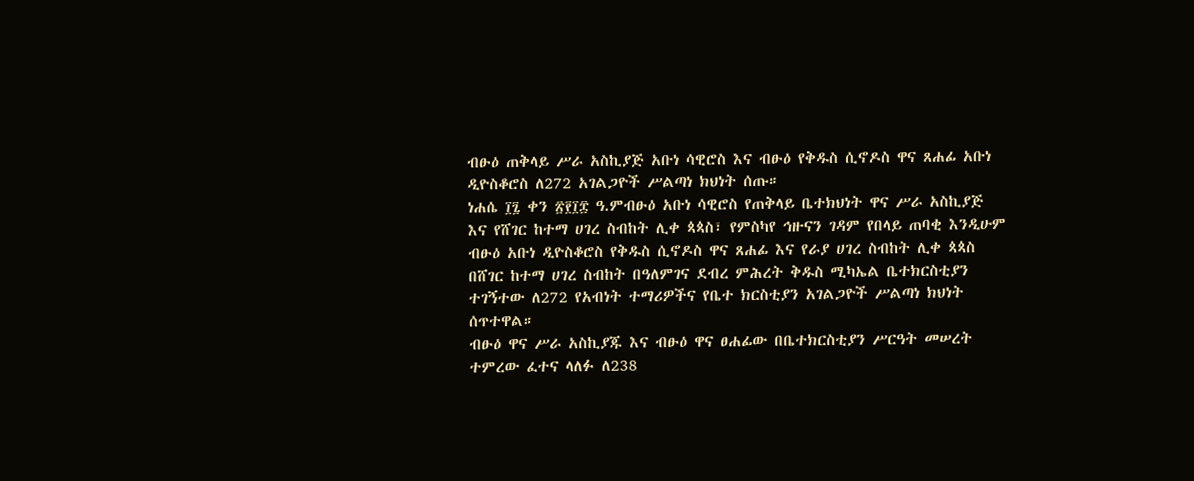ብፁዕ ጠቅላይ ሥራ አስኪያጅ አቡነ ሳዊሮስ እና ብፁዕ የቅዱስ ሲኖዶስ ዋና ጸሐፊ አቡነ ዲዮስቆሮስ ለ272 አገልጋዮች ሥልጣነ ክህነት ሰጡ።
ነሐሴ ፲፯ ቀን ፳፻፲፰ ዓ.ምብፁዕ አቡነ ሳዊሮስ የጠቅላይ ቤተክህነት ዋና ሥራ አስኪያጅ እና የሸገር ከተማ ሀገረ ስብከት ሊቀ ጳጳስ፣ የምስካየ ኅዙናን ገዳም የበላይ ጠባቂ እንዲሁም ብፁዕ አቡነ ዲዮስቆሮስ የቅዱስ ሲኖዶስ ዋና ጸሐፊ እና የራያ ሀገረ ስብከት ሊቀ ጳጳስ በሸገር ከተማ ሀገረ ስብከት በዓለምገና ደብረ ምሕረት ቅዱስ ሚካኤል ቤተክርስቲያን ተገኝተው ለ272 የአብነት ተማሪዎችና የቤተ ክርስቲያን አገልጋዮች ሥልጣነ ክህነት ሰጥተዋል።
ብፁዕ ዋና ሥራ አስኪያጁ እና ብፁዕ ዋና ፀሐፊው በቤተክርስቲያን ሥርዓት መሠረት ተምረው ፈተና ላለፉ ለ238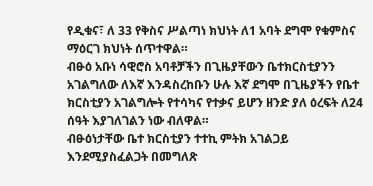የዲቁና፣ ለ 33 የቅስና ሥልጣነ ክህነት ለ1 አባት ደግሞ የቁምስና ማዕርገ ክህነት ሰጥተዋል።
ብፁዕ አቡነ ሳዊሮስ አባቶቻችን በጊዜያቸውን ቤተክርስቲያንን አገልግለው ለእኛ እንዳስረከቡን ሁሉ እኛ ደግሞ በጊዜያችን የቤተ ክርስቲያን አገልግሎት የተሳካና የተቃና ይሆን ዘንድ ያለ ዕረፍት ለ24 ሰዓት እያገለገልን ነው ብለዋል።
ብፁዕነታቸው ቤተ ክርስቲያን ተተኪ ምትክ አገልጋይ እንደሚያስፈልጋት በመግለጽ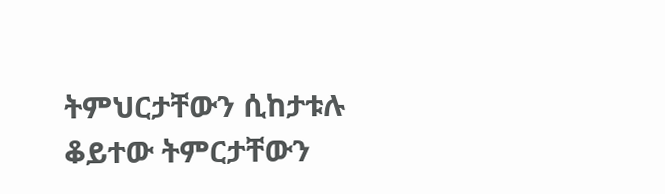ትምህርታቸውን ሲከታቱሉ ቆይተው ትምርታቸውን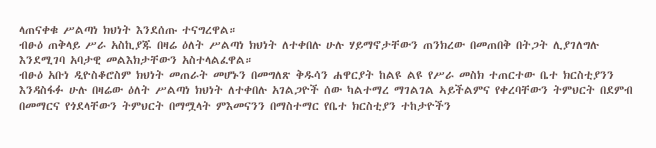ላጠናቀቁ ሥልጣነ ክህነት እንደሰጡ ተናግረዋል።
ብፁዕ ጠቅላይ ሥራ አስኪያጁ በዛሬ ዕለት ሥልጣነ ክህነት ለተቀበሉ ሁሉ ሃይማኖታቸውን ጠንክረው በመጠበቅ በትጋት ሊያገለግሉ እንደሚገባ አባታዊ መልእክታቸውን አስተላልፈዋል።
ብፁዕ አቡነ ዲዮስቆሮስም ክህነት መጠራት መሆኑን በመግለጽ ቅዱሳን ሐዋርያት ከልዩ ልዩ የሥራ መስክ ተጠርተው ቤተ ክርስቲያንን እንዳስፋፉ ሁሉ በዛሬው ዕለት ሥልጣነ ክህነት ለተቀበሉ አገልጋዮች ሰው ካልተማረ ማገልገል ኣይችልምና የቀረባቸውን ትምህርት በደምብ በመማርና የጎደላቸውን ትምህርት በማሟላት ምእመናንን በማስተማር የቤተ ክርስቲያን ተከታዮችን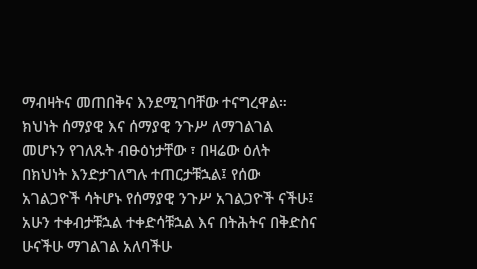ማብዛትና መጠበቅና እንደሚገባቸው ተናግረዋል።
ክህነት ሰማያዊ እና ሰማያዊ ንጉሥ ለማገልገል መሆኑን የገለጹት ብፁዕነታቸው ፣ በዛሬው ዕለት በክህነት እንድታገለግሉ ተጠርታቹኋል፤ የሰው አገልጋዮች ሳትሆኑ የሰማያዊ ንጉሥ አገልጋዮች ናችሁ፤ አሁን ተቀብታቹኋል ተቀድሳቹኋል እና በትሕትና በቅድስና ሁናችሁ ማገልገል አለባችሁ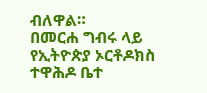ብለዋል።
በመርሐ ግብሩ ላይ የኢትዮጵያ ኦርቶዶክስ ተዋሕዶ ቤተ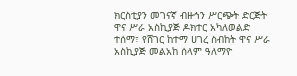ክርስቲያን መገናኛ ብዙኅን ሥርጭት ድርጅት ዋና ሥራ አስኪያጅ ዶክተር አካለወልድ ተሰማ፣ የሸገር ከተማ ሀገረ ስብከት ዋና ሥራ አስኪያጅ መልአከ ሰላም ዓለማዮ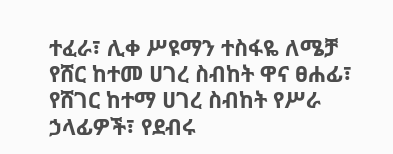ተፈራ፣ ሊቀ ሥዩማን ተስፋዬ ለሜቻ የሸር ከተመ ሀገረ ስብከት ዋና ፀሐፊ፣ የሸገር ከተማ ሀገረ ስብከት የሥራ ኃላፊዎች፣ የደብሩ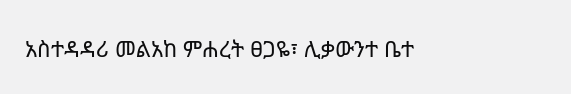አስተዳዳሪ መልአከ ምሐረት ፀጋዬ፣ ሊቃውንተ ቤተ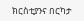ክርስቲያንና በርካታ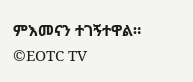ምእመናን ተገኝተዋል።
©EOTC TV